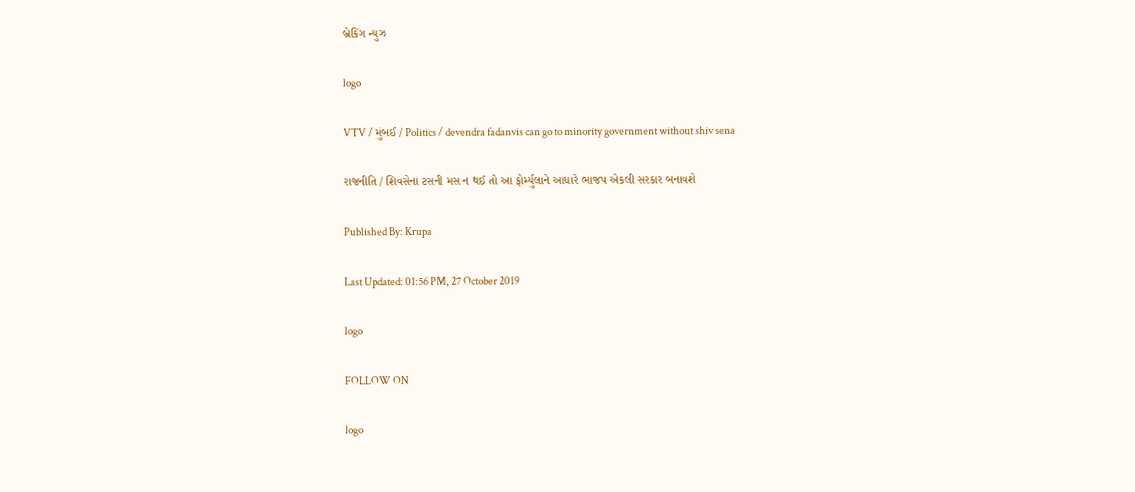બ્રેકિંગ ન્યુઝ

logo

VTV / મુંબઈ / Politics / devendra fadanvis can go to minority government without shiv sena

રાજનીતિ / શિવસેના ટસની મસ ન થઈ તો આ ફોર્મ્યુલાને આધારે ભાજપ એકલી સરકાર બનાવશે

Published By: Krupa

Last Updated: 01:56 PM, 27 October 2019

logo

FOLLOW ON

logo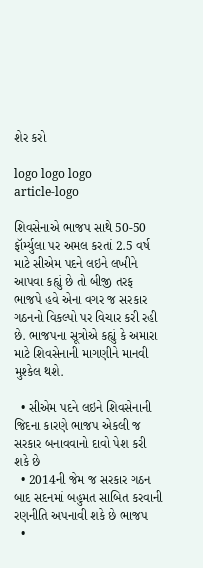શેર કરો

logo logo logo
article-logo

શિવસેનાએ ભાજપ સાથે 50-50 ફૉર્મ્યુલા પર અમલ કરતાં 2.5 વર્ષ માટે સીએમ પદને લઇને લખીને આપવા કહ્યું છે તો બીજી તરફ ભાજપે હવે એના વગર જ સરકાર ગઠનનો વિકલ્પો પર વિચાર કરી રહી છે. ભાજપના સૂત્રોએ કહ્યું કે અમારા માટે શિવસેનાની માગણીને માનવી મુશ્કેલ થશે.

  • સીએમ પદને લઇને શિવસેનાની જિદના કારણે ભાજપ એકલી જ સરકાર બનાવવાનો દાવો પેશ કરી શકે છે
  • 2014ની જેમ જ સરકાર ગઠન બાદ સદનમાં બહુમત સાબિત કરવાની રણનીતિ અપનાવી શકે છે ભાજપ
  •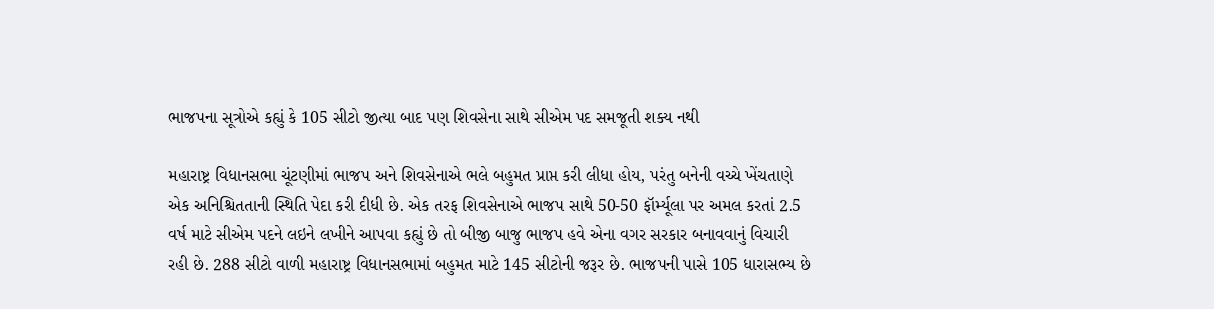ભાજપના સૂત્રોએ કહ્યું કે 105 સીટો જીત્યા બાદ પણ શિવસેના સાથે સીએમ પદ સમજૂતી શક્ય નથી

મહારાષ્ટ્ર વિધાનસભા ચૂંટણીમાં ભાજપ અને શિવસેનાએ ભલે બહુમત પ્રાપ્ત કરી લીધા હોય, પરંતુ બનેની વચ્ચે ખેંચતાણે એક અનિશ્ચિતતાની સ્થિતિ પેદા કરી દીધી છે. એક તરફ શિવસેનાએ ભાજપ સાથે 50-50 ફૉર્મ્યૂલા પર અમલ કરતાં 2.5 વર્ષ માટે સીએમ પદને લઇને લખીને આપવા કહ્યું છે તો બીજી બાજુ ભાજપ હવે એના વગર સરકાર બનાવવાનું વિચારી રહી છે. 288 સીટો વાળી મહારાષ્ટ્ર વિધાનસભામાં બહુમત માટે 145 સીટોની જરૂર છે. ભાજપની પાસે 105 ધારાસભ્ય છે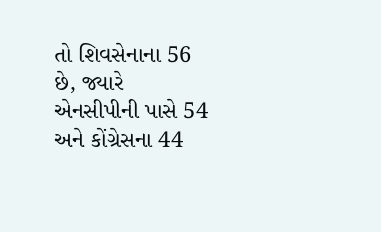તો શિવસેનાના 56 છે, જ્યારે એનસીપીની પાસે 54 અને કોંગ્રેસના 44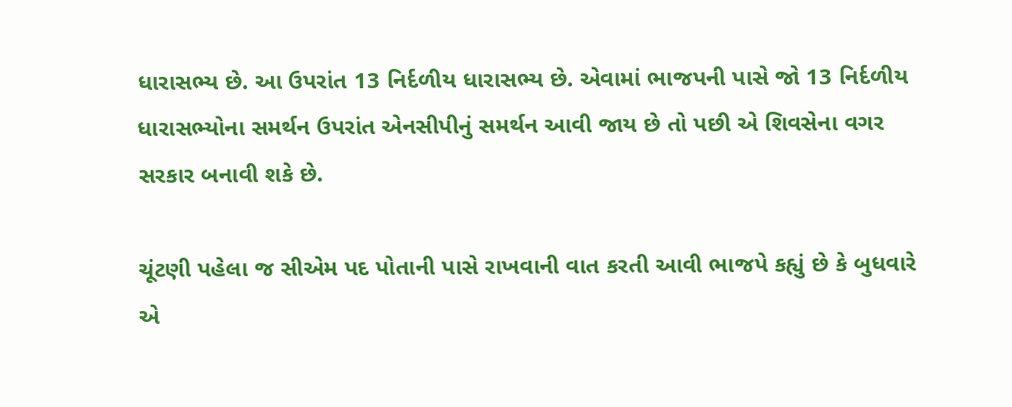ધારાસભ્ય છે. આ ઉપરાંત 13 નિર્દળીય ધારાસભ્ય છે. એવામાં ભાજપની પાસે જો 13 નિર્દળીય ધારાસભ્યોના સમર્થન ઉપરાંત એનસીપીનું સમર્થન આવી જાય છે તો પછી એ શિવસેના વગર  સરકાર બનાવી શકે છે.

ચૂંટણી પહેલા જ સીએમ પદ પોતાની પાસે રાખવાની વાત કરતી આવી ભાજપે કહ્યું છે કે બુધવારે એ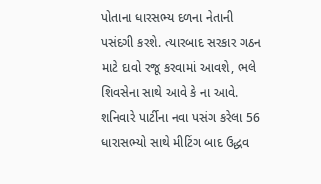પોતાના ધારસભ્ય દળના નેતાની પસંદગી કરશે. ત્યારબાદ સરકાર ગઠન માટે દાવો રજૂ કરવામાં આવશે, ભલે શિવસેના સાથે આવે કે ના આવે. શનિવારે પાર્ટીના નવા પસંગ કરેલા 56 ધારાસભ્યો સાથે મીટિંગ બાદ ઉદ્ધવ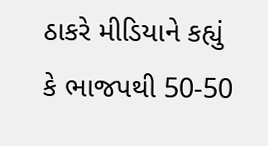ઠાકરે મીડિયાને કહ્યું કે ભાજપથી 50-50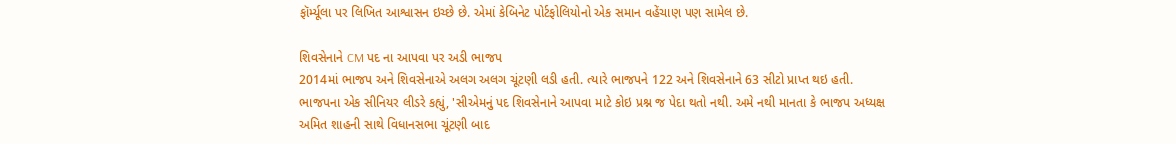ફૉર્મ્યૂલા પર લિખિત આશ્વાસન ઇચ્છે છે. એમાં કેબિનેટ પોર્ટફોલિયોનો એક સમાન વહેંચાણ પણ સામેલ છે.

શિવસેનાને CM પદ ના આપવા પર અડી ભાજપ
2014માં ભાજપ અને શિવસેનાએ અલગ અલગ ચૂંટણી લડી હતી. ત્યારે ભાજપને 122 અને શિવસેનાને 63 સીટો પ્રાપ્ત થઇ હતી. ભાજપના એક સીનિયર લીડરે કહ્યું, 'સીએમનું પદ શિવસેનાને આપવા માટે કોઇ પ્રશ્ન જ પેદા થતો નથી. અમે નથી માનતા કે ભાજપ અધ્યક્ષ અમિત શાહની સાથે વિધાનસભા ચૂંટણી બાદ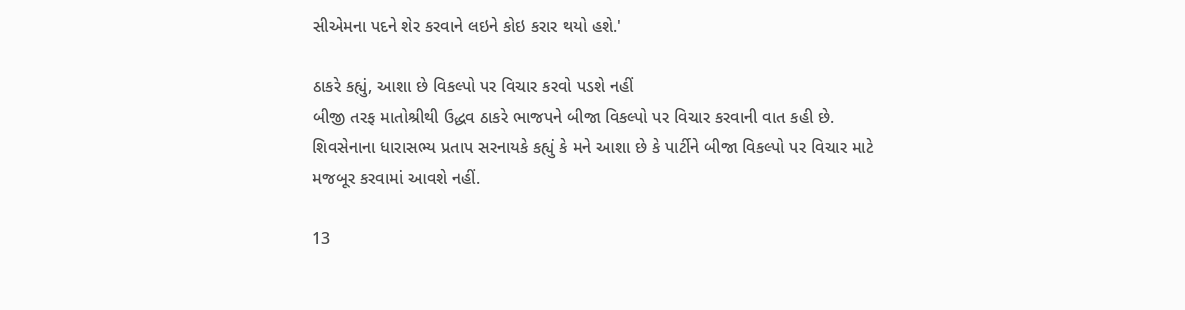સીએમના પદને શેર કરવાને લઇને કોઇ કરાર થયો હશે.'

ઠાકરે કહ્યું, આશા છે વિકલ્પો પર વિચાર કરવો પડશે નહીં
બીજી તરફ માતોશ્રીથી ઉદ્ધવ ઠાકરે ભાજપને બીજા વિકલ્પો પર વિચાર કરવાની વાત કહી છે. શિવસેનાના ધારાસભ્ય પ્રતાપ સરનાયકે કહ્યું કે મને આશા છે કે પાર્ટીને બીજા વિકલ્પો પર વિચાર માટે મજબૂર કરવામાં આવશે નહીં.

13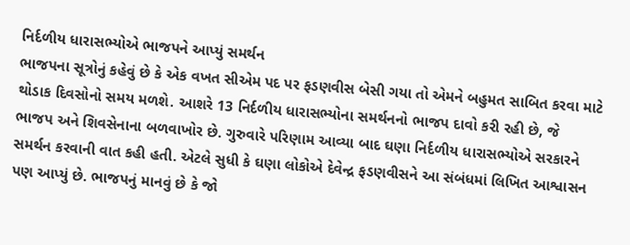નિર્દળીય ધારાસભ્યોએ ભાજપને આપ્યું સમર્થન
ભાજપના સૂત્રોનું કહેવું છે કે એક વખત સીએમ પદ પર ફડણવીસ બેસી ગયા તો એમને બહુમત સાબિત કરવા માટે થોડાક દિવસોનો સમય મળશે. આશરે 13 નિર્દળીય ધારાસભ્યોના સમર્થનનો ભાજપ દાવો કરી રહી છે, જે ભાજપ અને શિવસેનાના બળવાખોર છે. ગુરુવારે પરિણામ આવ્યા બાદ ઘણા નિર્દળીય ધારાસભ્યોએ સરકારને સમર્થન કરવાની વાત કહી હતી. એટલે સુધી કે ઘણા લોકોએ દેવેન્દ્ર ફડણવીસને આ સંબંધમાં લિખિત આશ્વાસન પણ આપ્યું છે. ભાજપનું માનવું છે કે જો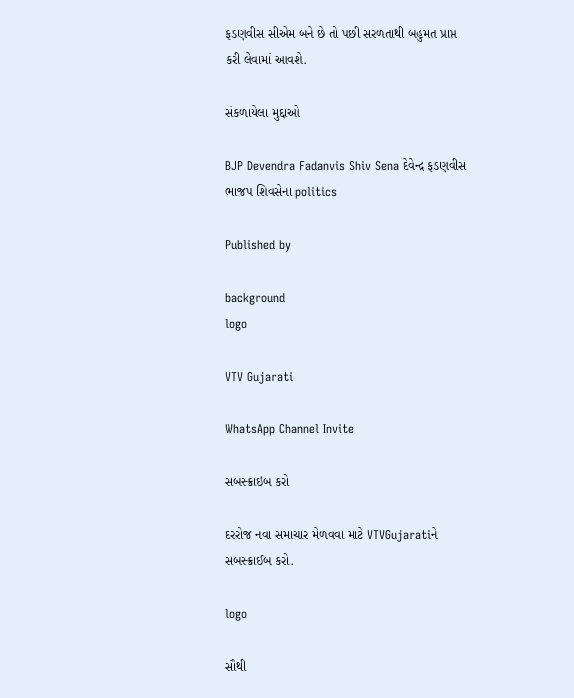ફડણવીસ સીએમ બને છે તો પછી સરળતાથી બહુમત પ્રાપ્ત કરી લેવામાં આવશે.

સંકળાયેલા મુદ્દાઓ

BJP Devendra Fadanvis Shiv Sena દેવેન્દ્ર ફડણવીસ ભાજપ શિવસેના politics

Published by

background
logo

VTV Gujarati

WhatsApp Channel Invite

સબસ્ક્રાઇબ કરો

દરરોજ નવા સમાચાર મેળવવા માટે VTVGujaratiને સબસ્ક્રાઈબ કરો.

logo

સૌથી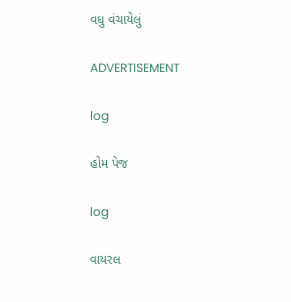વધુ વંચાયેલું

ADVERTISEMENT

log

હોમ પેજ

log

વાયરલ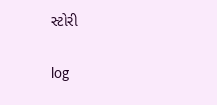સ્ટોરી

log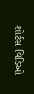શોર્ટસ વિડિઓ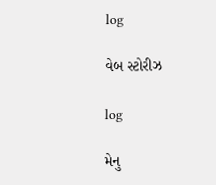log

વેબ સ્ટોરીઝ

log

મેનુ